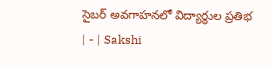సైబర్‌ అవగాహనలో విద్యార్థుల ప్రతిభ | - | Sakshi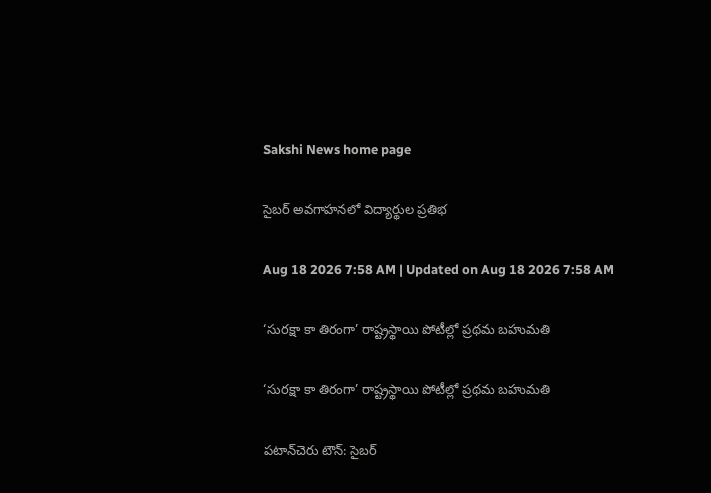Sakshi News home page

సైబర్‌ అవగాహనలో విద్యార్థుల ప్రతిభ

Aug 18 2026 7:58 AM | Updated on Aug 18 2026 7:58 AM

‘సురక్షా కా తిరంగా’ రాష్ట్రస్థాయి పోటీల్లో ప్రథమ బహుమతి

‘సురక్షా కా తిరంగా’ రాష్ట్రస్థాయి పోటీల్లో ప్రథమ బహుమతి

పటాన్‌చెరు టౌన్‌: సైబర్‌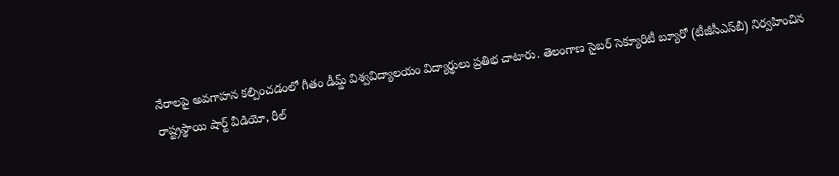నేరాలపై అవగాహన కల్పించడంలో గీతం డీమ్డ్‌ విశ్వవిద్యాలయం విద్యార్థులు ప్రతిభ చాటారు. తెలంగాణ సైబర్‌ సెక్యూరిటీ బ్యూరో (టీజీసీఎస్‌బీ) నిర్వహించిన రాష్ట్రస్థాయి షార్ట్‌ వీడియో, రీల్‌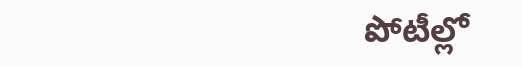పోటీల్లో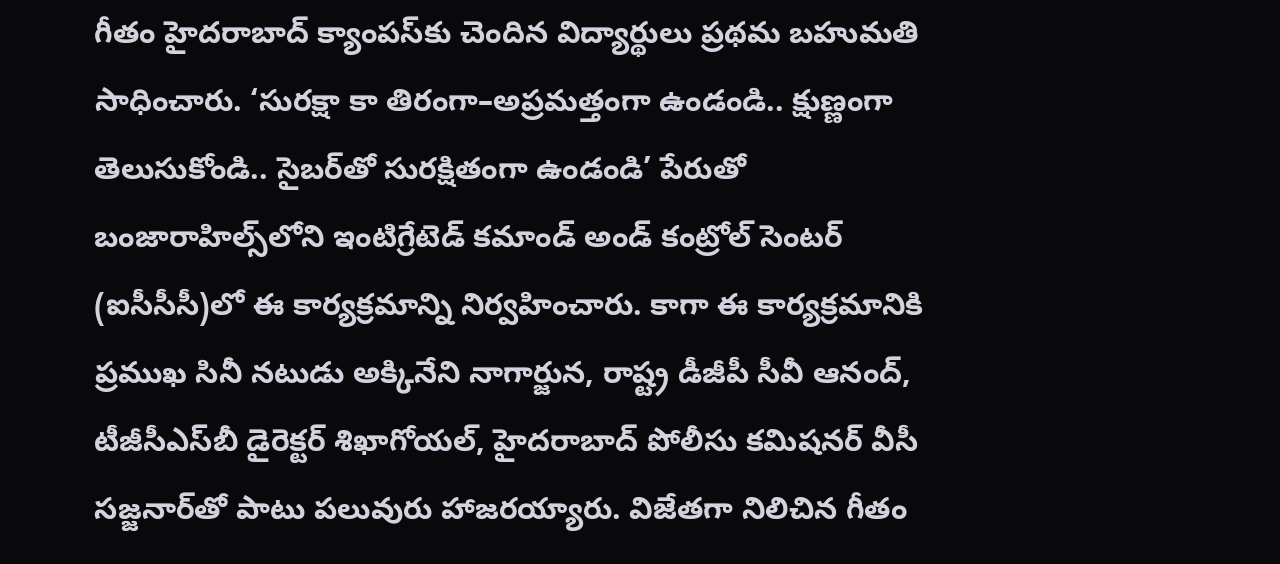గీతం హైదరాబాద్‌ క్యాంపస్‌కు చెందిన విద్యార్థులు ప్రథమ బహుమతి సాధించారు. ‘సురక్షా కా తిరంగా–అప్రమత్తంగా ఉండండి.. క్షుణ్ణంగా తెలుసుకోండి.. సైబర్‌తో సురక్షితంగా ఉండండి’ పేరుతో బంజారాహిల్స్‌లోని ఇంటిగ్రేటెడ్‌ కమాండ్‌ అండ్‌ కంట్రోల్‌ సెంటర్‌ (ఐసీసీసీ)లో ఈ కార్యక్రమాన్ని నిర్వహించారు. కాగా ఈ కార్యక్రమానికి ప్రముఖ సినీ నటుడు అక్కినేని నాగార్జున, రాష్ట్ర డీజీపీ సీవీ ఆనంద్‌, టీజీసీఎస్‌బీ డైరెక్టర్‌ శిఖాగోయల్‌, హైదరాబాద్‌ పోలీసు కమిషనర్‌ వీసీ సజ్జనార్‌తో పాటు పలువురు హాజరయ్యారు. విజేతగా నిలిచిన గీతం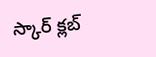స్కార్‌ క్లబ్‌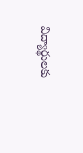విద్యార్థులకు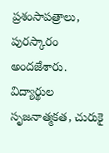ప్రశంసాపత్రాలు, పురస్కారం అందజేశారు. విద్యార్థుల సృజనాత్మకత, చురుకై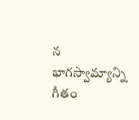న భాగస్వామ్యాన్ని గీతం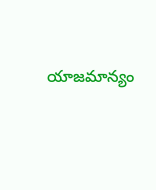యాజమాన్యం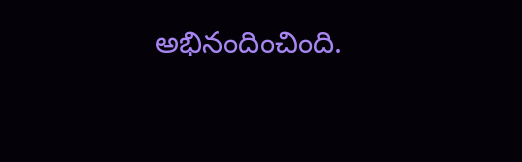అభినందించింది.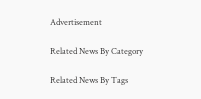Advertisement

Related News By Category

Related News By Tags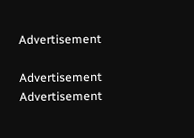Advertisement

Advertisement
Advertisement